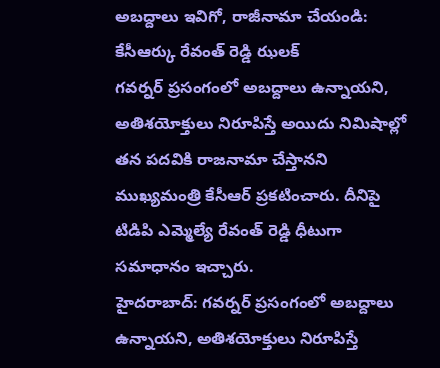అబద్దాలు ఇవిగో, రాజీనామా చేయండి: కేసీఆర్కు రేవంత్ రెడ్డి ఝలక్
గవర్నర్ ప్రసంగంలో అబద్దాలు ఉన్నాయని, అతిశయోక్తులు నిరూపిస్తే అయిదు నిమిషాల్లో తన పదవికి రాజనామా చేస్తానని ముఖ్యమంత్రి కేసీఆర్ ప్రకటించారు. దీనిపై టిడిపి ఎమ్మెల్యే రేవంత్ రెడ్డి ధీటుగా సమాధానం ఇచ్చారు.
హైదరాబాద్: గవర్నర్ ప్రసంగంలో అబద్దాలు ఉన్నాయని, అతిశయోక్తులు నిరూపిస్తే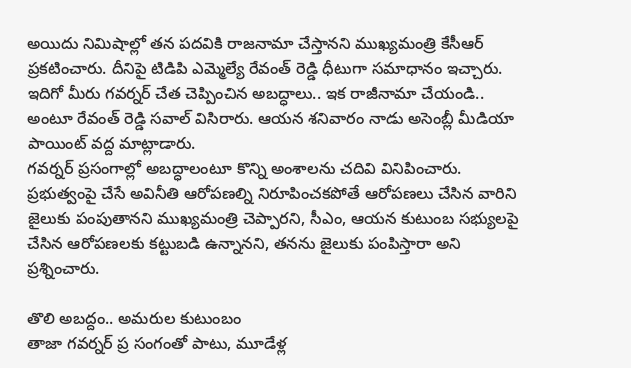అయిదు నిమిషాల్లో తన పదవికి రాజనామా చేస్తానని ముఖ్యమంత్రి కేసీఆర్ ప్రకటించారు. దీనిపై టిడిపి ఎమ్మెల్యే రేవంత్ రెడ్డి ధీటుగా సమాధానం ఇచ్చారు.
ఇదిగో మీరు గవర్నర్ చేత చెప్పించిన అబద్ధాలు.. ఇక రాజీనామా చేయండి.. అంటూ రేవంత్ రెడ్డి సవాల్ విసిరారు. ఆయన శనివారం నాడు అసెంబ్లీ మీడియా పాయింట్ వద్ద మాట్లాడారు.
గవర్నర్ ప్రసంగాల్లో అబద్ధాలంటూ కొన్ని అంశాలను చదివి వినిపించారు. ప్రభుత్వంపై చేసే అవినీతి ఆరోపణల్ని నిరూపించకపోతే ఆరోపణలు చేసిన వారిని జైలుకు పంపుతానని ముఖ్యమంత్రి చెప్పారని, సీఎం, ఆయన కుటుంబ సభ్యులపై చేసిన ఆరోపణలకు కట్టుబడి ఉన్నానని, తనను జైలుకు పంపిస్తారా అని ప్రశ్నించారు.

తొలి అబద్దం.. అమరుల కుటుంబం
తాజా గవర్నర్ ప్ర సంగంతో పాటు, మూడేళ్ల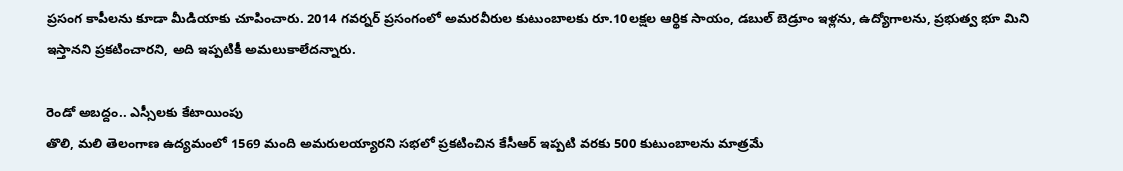ప్రసంగ కాపీలను కూడా మీడియాకు చూపించారు. 2014 గవర్నర్ ప్రసంగంలో అమరవీరుల కుటుంబాలకు రూ.10లక్షల ఆర్థిక సాయం, డబుల్ బెడ్రూం ఇళ్లను, ఉద్యోగాలను, ప్రభుత్వ భూ మిని ఇస్తానని ప్రకటించారని, అది ఇప్పటికీ అమలుకాలేదన్నారు.

రెండో అబద్దం.. ఎస్సీలకు కేటాయింపు
తొలి, మలి తెలంగాణ ఉద్యమంలో 1569 మంది అమరులయ్యారని సభలో ప్రకటించిన కేసీఆర్ ఇప్పటి వరకు 500 కుటుంబాలను మాత్రమే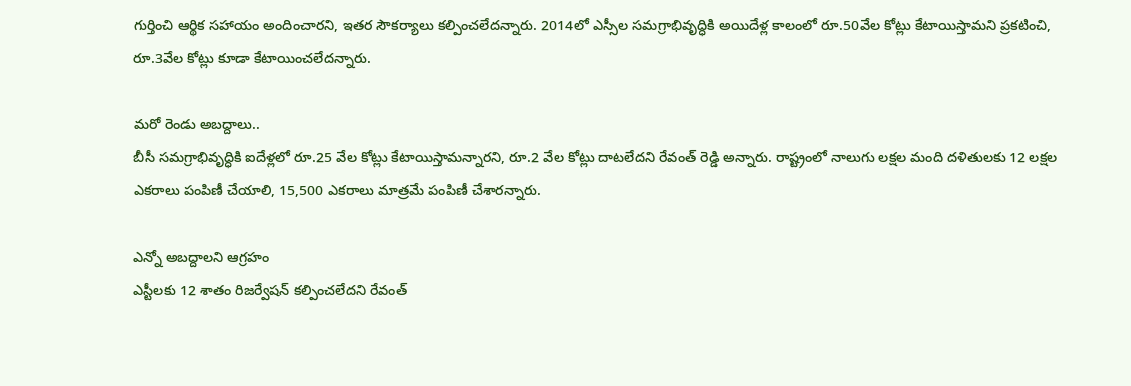గుర్తించి ఆర్థిక సహాయం అందించారని, ఇతర సౌకర్యాలు కల్పించలేదన్నారు. 2014లో ఎస్సీల సమగ్రాభివృద్ధికి అయిదేళ్ల కాలంలో రూ.50వేల కోట్లు కేటాయిస్తామని ప్రకటించి, రూ.3వేల కోట్లు కూడా కేటాయించలేదన్నారు.

మరో రెండు అబద్దాలు..
బీసీ సమగ్రాభివృద్ధికి ఐదేళ్లలో రూ.25 వేల కోట్లు కేటాయిస్తామన్నారని, రూ.2 వేల కోట్లు దాటలేదని రేవంత్ రెడ్డి అన్నారు. రాష్ట్రంలో నాలుగు లక్షల మంది దళితులకు 12 లక్షల ఎకరాలు పంపిణీ చేయాలి, 15,500 ఎకరాలు మాత్రమే పంపిణీ చేశారన్నారు.

ఎన్నో అబద్దాలని ఆగ్రహం
ఎస్టీలకు 12 శాతం రిజర్వేషన్ కల్పించలేదని రేవంత్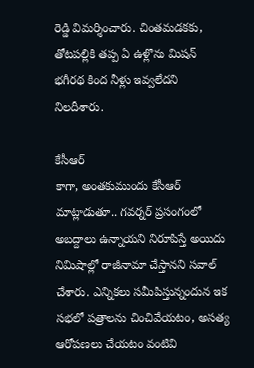రెడ్డి విమర్శించారు. చింతమడకకు, తోటపల్లికి తప్ప ఏ ఉళ్లొను మిషన్ భగీరథ కింద నీళ్లు ఇవ్వలేదని నిలదీశారు.

కేసీఆర్
కాగా, అంతకుముందు కేసీఆర్ మాట్లాడుతూ.. గవర్నర్ ప్రసంగంలో అబద్దాలు ఉన్నాయని నిరూపిస్తే అయిదు నిమిషాల్లో రాజీనామా చేస్తానని సవాల్ చేశారు. ఎన్నికలు సమీపిస్తున్నందున ఇక సభలో పత్రాలను చించివేయటం, అసత్య ఆరోపణలు చేయటం వంటివి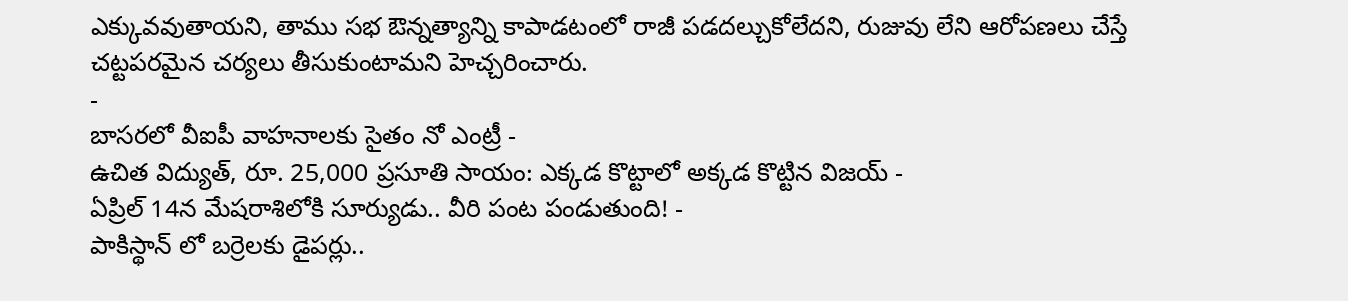ఎక్కువవుతాయని, తాము సభ ఔన్నత్యాన్ని కాపాడటంలో రాజీ పడదల్చుకోలేదని, రుజువు లేని ఆరోపణలు చేస్తే చట్టపరమైన చర్యలు తీసుకుంటామని హెచ్చరించారు.
-
బాసరలో వీఐపీ వాహనాలకు సైతం నో ఎంట్రీ -
ఉచిత విద్యుత్, రూ. 25,000 ప్రసూతి సాయం: ఎక్కడ కొట్టాలో అక్కడ కొట్టిన విజయ్ -
ఏప్రిల్ 14న మేషరాశిలోకి సూర్యుడు.. వీరి పంట పండుతుంది! -
పాకిస్థాన్ లో బర్రెలకు డైపర్లు..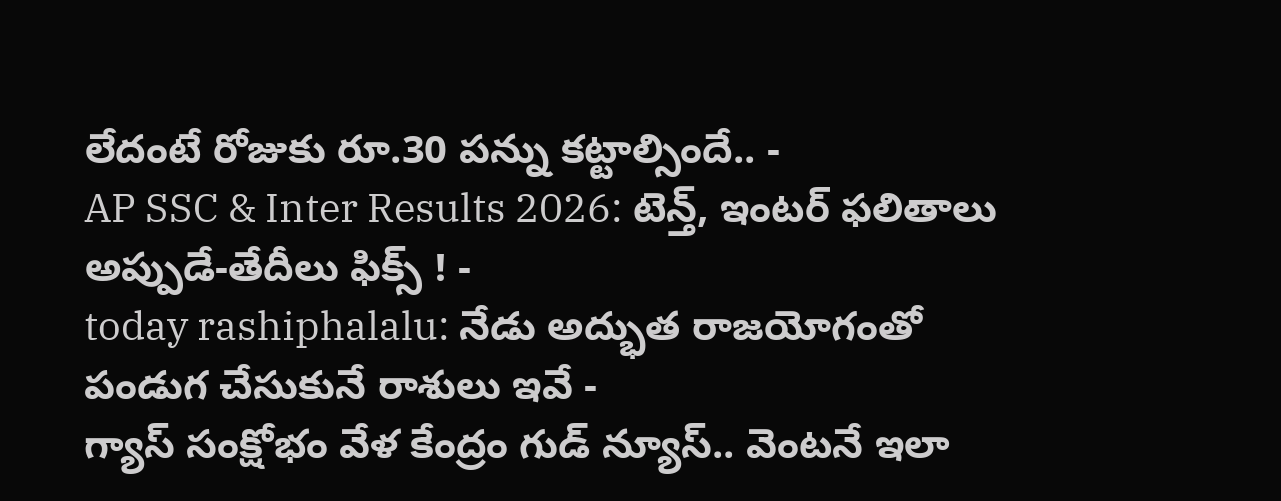లేదంటే రోజుకు రూ.30 పన్ను కట్టాల్సిందే.. -
AP SSC & Inter Results 2026: టెన్త్, ఇంటర్ ఫలితాలు అప్పుడే-తేదీలు ఫిక్స్ ! -
today rashiphalalu: నేడు అద్భుత రాజయోగంతో పండుగ చేసుకునే రాశులు ఇవే -
గ్యాస్ సంక్షోభం వేళ కేంద్రం గుడ్ న్యూస్.. వెంటనే ఇలా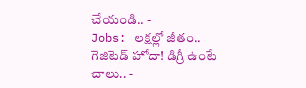చేయండి.. -
Jobs: లక్షల్లో జీతం.. గెజిటెడ్ హోదా! డిగ్రీ ఉంటే చాలు.. -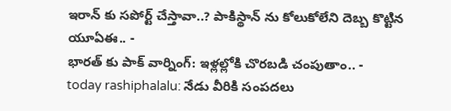ఇరాన్ కు సపోర్ట్ చేస్తావా..? పాకిస్థాన్ ను కోలుకోలేని దెబ్బ కొట్టిన యూఏఈ.. -
భారత్ కు పాక్ వార్నింగ్: ఇళ్లల్లోకి చొరబడి చంపుతాం.. -
today rashiphalalu: నేడు వీరికి సంపదలు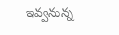ఇవ్వనున్న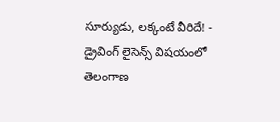సూర్యుడు, లక్కంటే వీరిదే! -
డ్రైవింగ్ లైసెన్స్ విషయంలో తెలంగాణ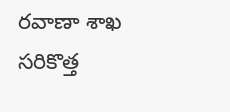రవాణా శాఖ సరికొత్త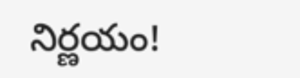నిర్ణయం!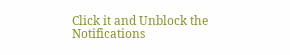Click it and Unblock the Notifications